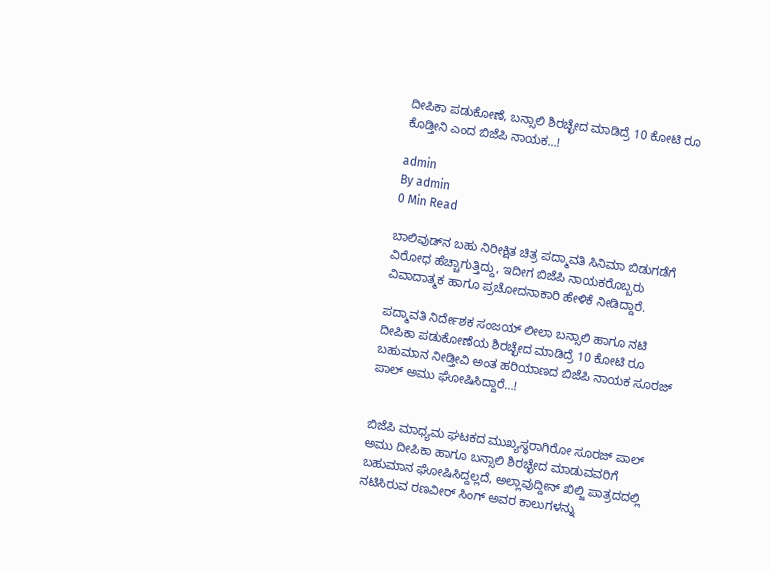ದೀಪಿಕಾ ಪಡುಕೋಣೆ, ಬನ್ಸಾಲಿ ಶಿರಚ್ಛೇದ ಮಾಡಿದ್ರೆ 10 ಕೋಟಿ ರೂ ಕೊಡ್ತೀನಿ ಎಂದ ಬಿಜೆಪಿ ನಾಯಕ…!

admin
By admin
0 Min Read

ಬಾಲಿವುಡ್‍ನ ಬಹು ನಿರೀಕ್ಷಿತ ಚಿತ್ರ ಪದ್ಮಾವತಿ ಸಿನಿಮಾ ಬಿಡುಗಡೆಗೆ ವಿರೋಧ ಹೆಚ್ಚಾಗುತ್ತಿದ್ದು, ಇದೀಗ ಬಿಜೆಪಿ ನಾಯಕರೊಬ್ಬರು ವಿವಾದಾತ್ಮಕ ಹಾಗೂ ಪ್ರಚೋದನಾಕಾರಿ ಹೇಳಿಕೆ ನೀಡಿದ್ದಾರೆ.

ಪದ್ಮಾವತಿ ನಿರ್ದೇಶಕ ಸಂಜಯ್ ಲೀಲಾ ಬನ್ಸಾಲಿ ಹಾಗೂ ನಟಿ ದೀಪಿಕಾ ಪಡುಕೋಣೆಯ ಶಿರಚ್ಛೇದ ಮಾಡಿದ್ರೆ 10 ಕೋಟಿ ರೂ ಬಹುಮಾನ ನೀಡ್ತೀವಿ ಅಂತ ಹರಿಯಾಣದ ಬಿಜೆಪಿ ನಾಯಕ ಸೂರಜ್ ಪಾಲ್ ಅಮು ಘೋಷಿಸಿದ್ದಾರೆ…!


ಬಿಜೆಪಿ ಮಾಧ್ಯಮ ಘಟಕದ ಮುಖ್ಯಸ್ಥರಾಗಿರೋ ಸೂರಜ್ ಪಾಲ್ ಅಮು ದೀಪಿಕಾ ಹಾಗೂ ಬನ್ಸಾಲಿ ಶಿರಚ್ಛೇದ ಮಾಡುವವರಿಗೆ ಬಹುಮಾನ ಘೋಷಿಸಿದ್ದಲ್ಲದೆ, ಅಲ್ಲಾವುದ್ದೀನ್ ಖಿಲ್ಜಿ ಪಾತ್ರದದಲ್ಲಿ ನಟಿಸಿರುವ ರಣವೀರ್ ಸಿಂಗ್ ಅವರ ಕಾಲುಗಳನ್ನು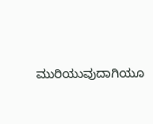ಮುರಿಯುವುದಾಗಿಯೂ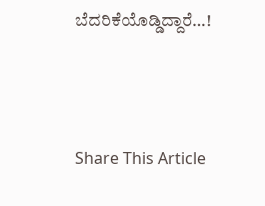ಬೆದರಿಕೆಯೊಡ್ಡಿದ್ದಾರೆ…!





Share This Article